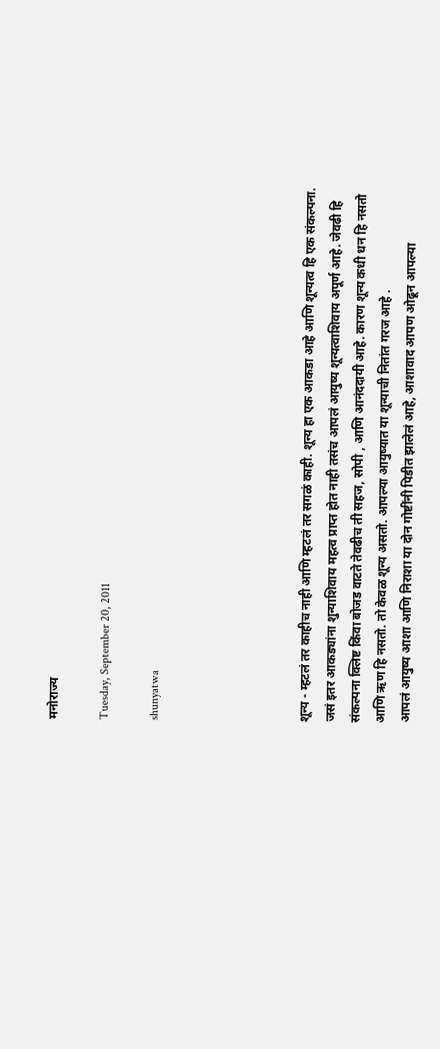मनोराज्य

Tuesday, September 20, 2011

shunyatwa





शून्य - म्हटलं तर काहीच नाही आणि म्हटलं तर सगळं काही. शून्य हा एक आकडा आहे आणि शून्यत्व हि एक संकल्पना. जसं इतर आकड्यांना शुन्याशिवाय महत्व प्राप्त होत नाही तसंच आपलं आयुष्य शून्यत्वाशिवाय अपूर्ण आहे. जेवढी हि संकल्पना क्लिष्ट किंवा बोजड वाटते तेवढीच ती सहज, सोपी , आणि आनंददायी आहे. कारण शून्य कधी धन हि नसतो आणि ऋण हि नसतो. तो केवळ शून्य असतो. आपल्या आयुष्यात या शून्याची नितांत गरज आहे .
आपलं आयुष्य आशा आणि निराशा या दोन गोष्टींनी पिडीत झालेलं आहे, आशावाद आपण ओढून आपल्या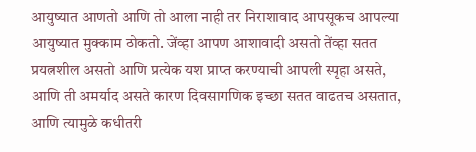आयुष्यात आणतो आणि तो आला नाही तर निराशावाद आपसूकच आपल्या आयुष्यात मुक्काम ठोकतो. जेंव्हा आपण आशावादी असतो तेंव्हा सतत प्रयत्नशील असतो आणि प्रत्येक यश प्राप्त करण्याची आपली स्पृहा असते, आणि ती अमर्याद असते कारण दिवसागणिक इच्छा सतत वाढतच असतात, आणि त्यामुळे कधीतरी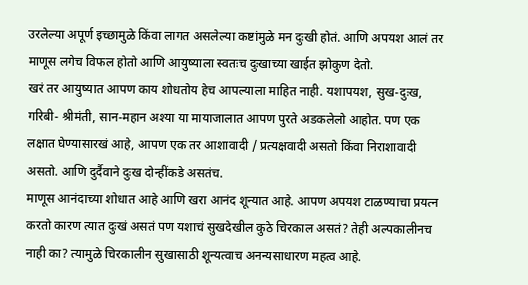उरलेल्या अपूर्ण इच्छामुळे किंवा लागत असलेल्या कष्टांमुळे मन दुःखी होतं. आणि अपयश आलं तर माणूस लगेच विफल होतो आणि आयुष्याला स्वतःच दुःखाच्या खाईत झोकुण देतो.
खरं तर आयुष्यात आपण काय शोधतोय हेच आपल्याला माहित नाही. यशापयश, सुख-दुःख, गरिबी- श्रीमंती, सान-महान अश्या या मायाजालात आपण पुरते अडकलेलो आहोत. पण एक लक्षात घेण्यासारखं आहे, आपण एक तर आशावादी / प्रत्यक्षवादी असतो किंवा निराशावादी असतो. आणि दुर्दैवाने दुःख दोन्हींकडे असतंच.
माणूस आनंदाच्या शोधात आहे आणि खरा आनंद शून्यात आहे. आपण अपयश टाळण्याचा प्रयत्न करतो कारण त्यात दुःखं असतं पण यशाचं सुखदेखील कुठे चिरकाल असतं? तेही अल्पकालीनच नाही का? त्यामुळे चिरकालीन सुखासाठी शून्यत्वाच अनन्यसाधारण महत्व आहे.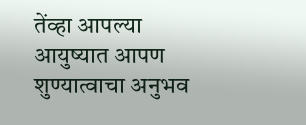तेंव्हा आपल्या आयुष्यात आपण शुण्यात्वाचा अनुभव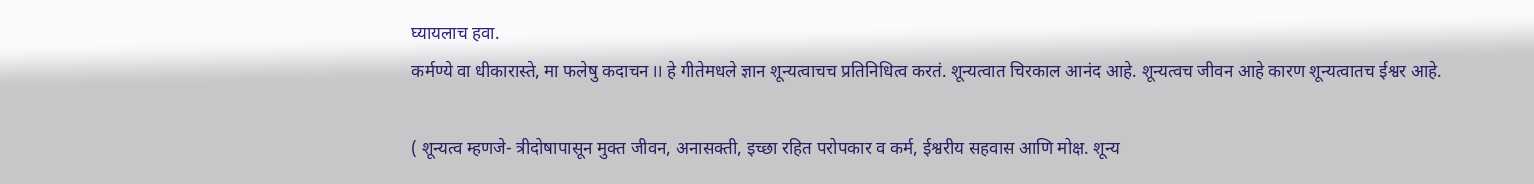घ्यायलाच हवा.
कर्मण्ये वा धीकारास्ते, मा फलेषु कदाचन II हे गीतेमधले ज्ञान शून्यत्वाचच प्रतिनिधित्व करतं. शून्यत्वात चिरकाल आनंद आहे. शून्यत्वच जीवन आहे कारण शून्यत्वातच ईश्वर आहे.

( शून्यत्व म्हणजे- त्रीदोषापासून मुक्त जीवन, अनासक्ती, इच्छा रहित परोपकार व कर्म, ईश्वरीय सहवास आणि मोक्ष. शून्य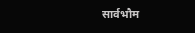सार्वभौम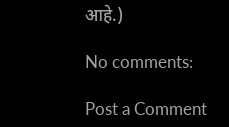आहे.)

No comments:

Post a Comment